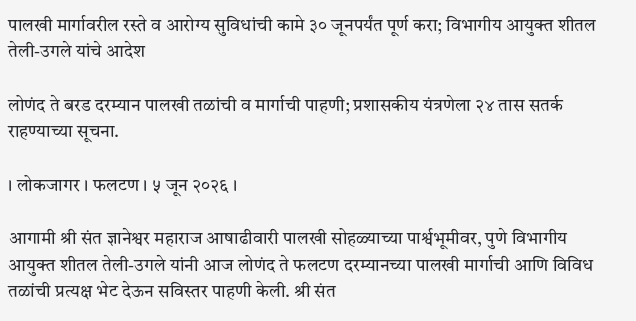पालखी मार्गावरील रस्ते व आरोग्य सुविधांची कामे ३० जूनपर्यंत पूर्ण करा; विभागीय आयुक्त शीतल तेली-उगले यांचे आदेश

लोणंद ते बरड दरम्यान पालखी तळांची व मार्गाची पाहणी; प्रशासकीय यंत्रणेला २४ तास सतर्क राहण्याच्या सूचना.

। लोकजागर । फलटण । ५ जून २०२६ ।

आगामी श्री संत ज्ञानेश्वर महाराज आषाढीवारी पालखी सोहळ्याच्या पार्श्वभूमीवर, पुणे विभागीय आयुक्त शीतल तेली-उगले यांनी आज लोणंद ते फलटण दरम्यानच्या पालखी मार्गाची आणि विविध तळांची प्रत्यक्ष भेट देऊन सविस्तर पाहणी केली. श्री संत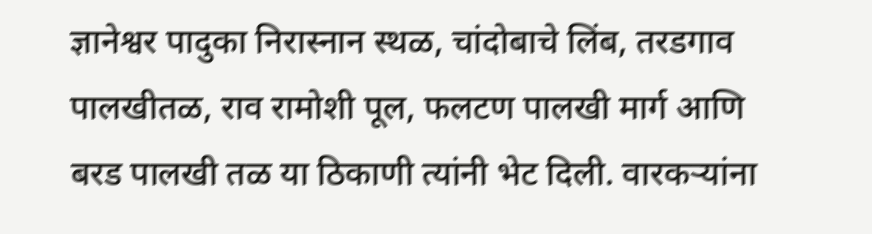ज्ञानेश्वर पादुका निरास्नान स्थळ, चांदोबाचे लिंब, तरडगाव पालखीतळ, राव रामोशी पूल, फलटण पालखी मार्ग आणि बरड पालखी तळ या ठिकाणी त्यांनी भेट दिली. वारकऱ्यांना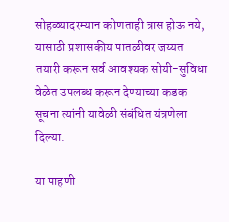सोहळ्यादरम्यान कोणताही त्रास होऊ नये, यासाठी प्रशासकीय पातळीवर जय्यत तयारी करून सर्व आवश्यक सोयी-सुविधा वेळेत उपलब्ध करून देण्याच्या कडक सूचना त्यांनी यावेळी संबंधित यंत्रणेला दिल्या.

या पाहणी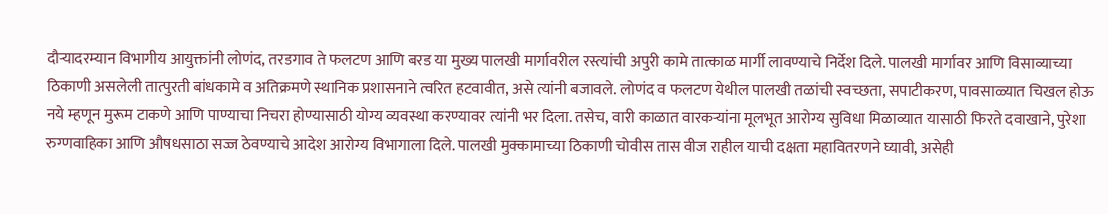दौऱ्यादरम्यान विभागीय आयुक्तांनी लोणंद, तरडगाव ते फलटण आणि बरड या मुख्य पालखी मार्गावरील रस्त्यांची अपुरी कामे तात्काळ मार्गी लावण्याचे निर्देश दिले. पालखी मार्गावर आणि विसाव्याच्या ठिकाणी असलेली तात्पुरती बांधकामे व अतिक्रमणे स्थानिक प्रशासनाने त्वरित हटवावीत, असे त्यांनी बजावले. लोणंद व फलटण येथील पालखी तळांची स्वच्छता, सपाटीकरण, पावसाळ्यात चिखल होऊ नये म्हणून मुरूम टाकणे आणि पाण्याचा निचरा होण्यासाठी योग्य व्यवस्था करण्यावर त्यांनी भर दिला. तसेच, वारी काळात वारकऱ्यांना मूलभूत आरोग्य सुविधा मिळाव्यात यासाठी फिरते दवाखाने, पुरेशा रुग्णवाहिका आणि औषधसाठा सज्ज ठेवण्याचे आदेश आरोग्य विभागाला दिले. पालखी मुक्कामाच्या ठिकाणी चोवीस तास वीज राहील याची दक्षता महावितरणने घ्यावी, असेही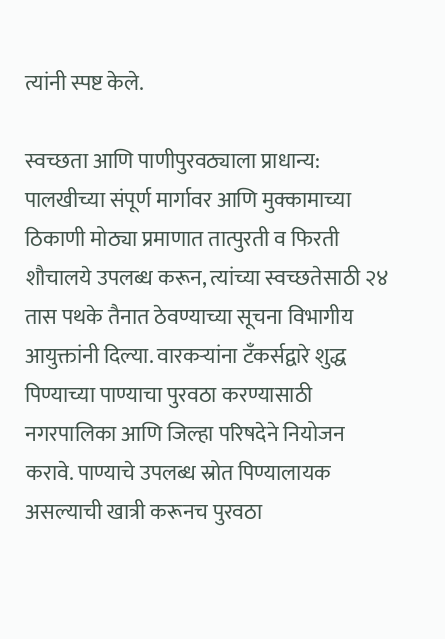त्यांनी स्पष्ट केले.

स्वच्छता आणि पाणीपुरवठ्याला प्राधान्य: पालखीच्या संपूर्ण मार्गावर आणि मुक्कामाच्या ठिकाणी मोठ्या प्रमाणात तात्पुरती व फिरती शौचालये उपलब्ध करून, त्यांच्या स्वच्छतेसाठी २४ तास पथके तैनात ठेवण्याच्या सूचना विभागीय आयुक्तांनी दिल्या. वारकऱ्यांना टँकर्सद्वारे शुद्ध पिण्याच्या पाण्याचा पुरवठा करण्यासाठी नगरपालिका आणि जिल्हा परिषदेने नियोजन करावे. पाण्याचे उपलब्ध स्रोत पिण्यालायक असल्याची खात्री करूनच पुरवठा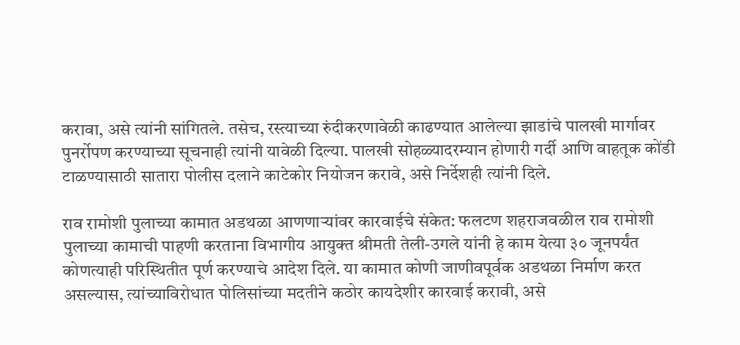करावा, असे त्यांनी सांगितले. तसेच, रस्त्याच्या रुंदीकरणावेळी काढण्यात आलेल्या झाडांचे पालखी मार्गावर पुनर्रोपण करण्याच्या सूचनाही त्यांनी यावेळी दिल्या. पालखी सोहळ्यादरम्यान होणारी गर्दी आणि वाहतूक कोंडी टाळण्यासाठी सातारा पोलीस दलाने काटेकोर नियोजन करावे, असे निर्देशही त्यांनी दिले.

राव रामोशी पुलाच्या कामात अडथळा आणणाऱ्यांवर कारवाईचे संकेत: फलटण शहराजवळील राव रामोशी पुलाच्या कामाची पाहणी करताना विभागीय आयुक्त श्रीमती तेली-उगले यांनी हे काम येत्या ३० जूनपर्यंत कोणत्याही परिस्थितीत पूर्ण करण्याचे आदेश दिले. या कामात कोणी जाणीवपूर्वक अडथळा निर्माण करत असल्यास, त्यांच्याविरोधात पोलिसांच्या मदतीने कठोर कायदेशीर कारवाई करावी, असे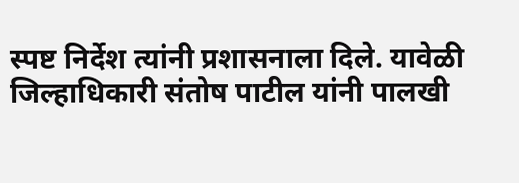स्पष्ट निर्देश त्यांनी प्रशासनाला दिले. यावेळी जिल्हाधिकारी संतोष पाटील यांनी पालखी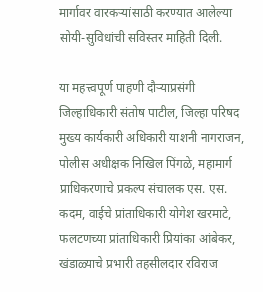मार्गावर वारकऱ्यांसाठी करण्यात आलेल्या सोयी-सुविधांची सविस्तर माहिती दिली.

या महत्त्वपूर्ण पाहणी दौऱ्याप्रसंगी जिल्हाधिकारी संतोष पाटील, जिल्हा परिषद मुख्य कार्यकारी अधिकारी याशनी नागराजन, पोलीस अधीक्षक निखिल पिंगळे, महामार्ग प्राधिकरणाचे प्रकल्प संचालक एस. एस. कदम, वाईचे प्रांताधिकारी योगेश खरमाटे, फलटणच्या प्रांताधिकारी प्रियांका आंबेकर, खंडाळ्याचे प्रभारी तहसीलदार रविराज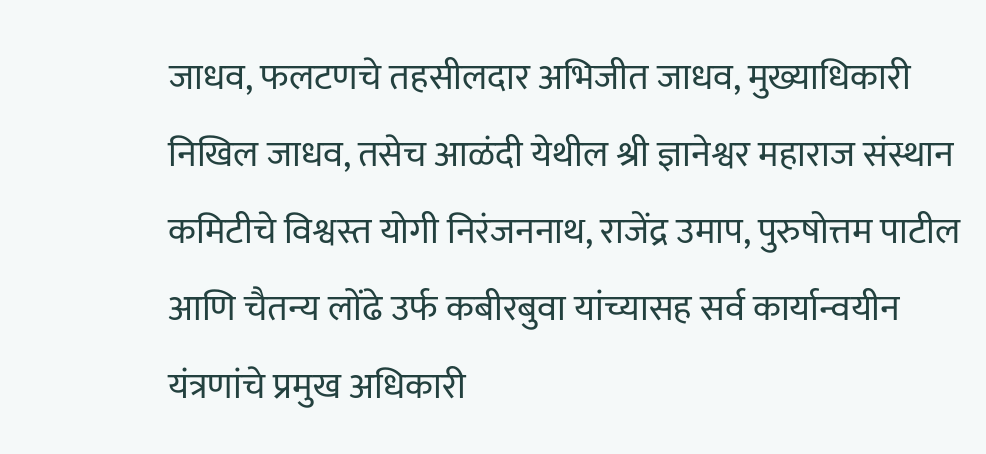जाधव, फलटणचे तहसीलदार अभिजीत जाधव, मुख्याधिकारी निखिल जाधव, तसेच आळंदी येथील श्री ज्ञानेश्वर महाराज संस्थान कमिटीचे विश्वस्त योगी निरंजननाथ, राजेंद्र उमाप, पुरुषोत्तम पाटील आणि चैतन्य लोंढे उर्फ कबीरबुवा यांच्यासह सर्व कार्यान्वयीन यंत्रणांचे प्रमुख अधिकारी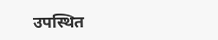उपस्थित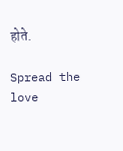होते.

Spread the love